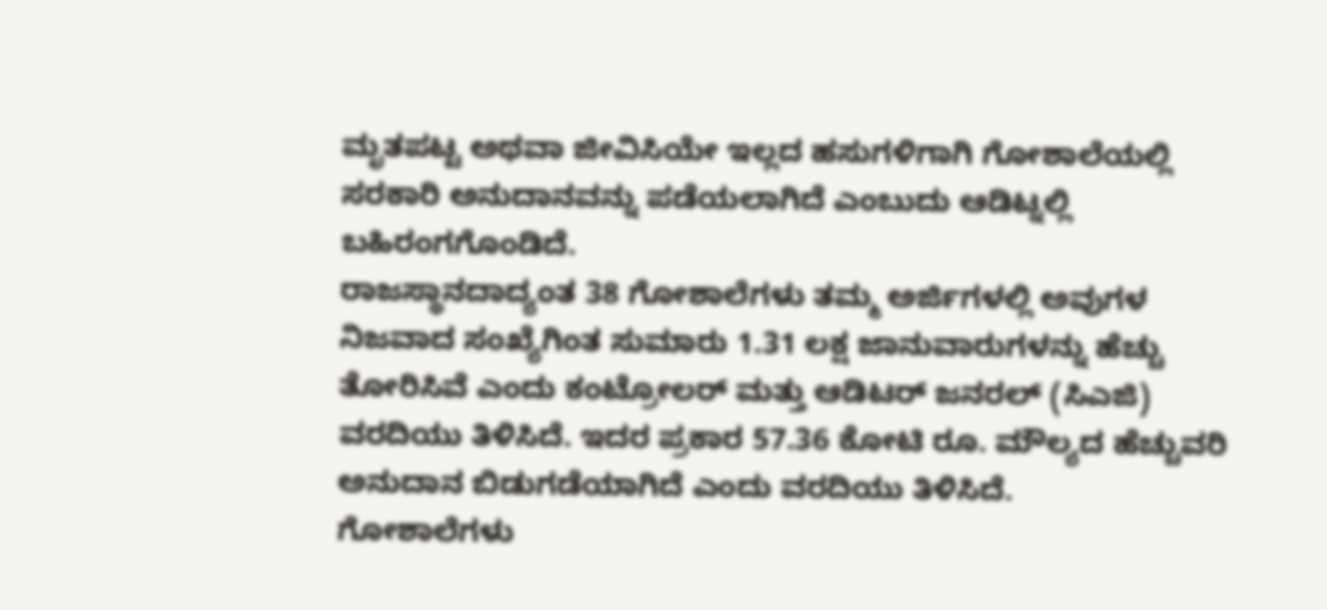ಮೃತಪಟ್ಟ ಅಥವಾ ಜೀವಿಸಿಯೇ ಇಲ್ಲದ ಹಸುಗಳಿಗಾಗಿ ಗೋಶಾಲೆಯಲ್ಲಿ ಸರಕಾರಿ ಅನುದಾನವನ್ನು ಪಡೆಯಲಾಗಿದೆ ಎಂಬುದು ಆಡಿಟ್ನಲ್ಲಿ ಬಹಿರಂಗಗೊಂಡಿದೆ.
ರಾಜಸ್ಥಾನದಾದ್ಯಂತ 38 ಗೋಶಾಲೆಗಳು ತಮ್ಮ ಅರ್ಜಿಗಳಲ್ಲಿ ಅವುಗಳ ನಿಜವಾದ ಸಂಖ್ಯೆಗಿಂತ ಸುಮಾರು 1.31 ಲಕ್ಷ ಜಾನುವಾರುಗಳನ್ನು ಹೆಚ್ಚು ತೋರಿಸಿವೆ ಎಂದು ಕಂಟ್ರೋಲರ್ ಮತ್ತು ಆಡಿಟರ್ ಜನರಲ್ (ಸಿಎಜಿ) ವರದಿಯು ತಿಳಿಸಿದೆ. ಇದರ ಪ್ರಕಾರ 57.36 ಕೋಟಿ ರೂ. ಮೌಲ್ಯದ ಹೆಚ್ಚುವರಿ ಅನುದಾನ ಬಿಡುಗಡೆಯಾಗಿದೆ ಎಂದು ವರದಿಯು ತಿಳಿಸಿದೆ.
ಗೋಶಾಲೆಗಳು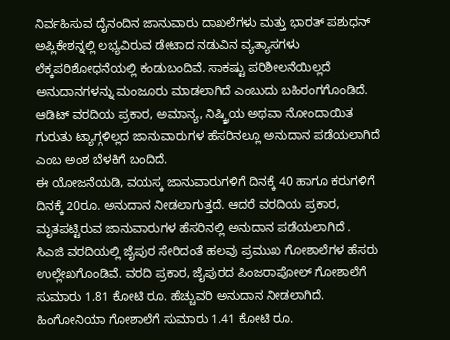ನಿರ್ವಹಿಸುವ ದೈನಂದಿನ ಜಾನುವಾರು ದಾಖಲೆಗಳು ಮತ್ತು ಭಾರತ್ ಪಶುಧನ್ ಅಪ್ಲಿಕೇಶನ್ನಲ್ಲಿ ಲಭ್ಯವಿರುವ ಡೇಟಾದ ನಡುವಿನ ವ್ಯತ್ಯಾಸಗಳು ಲೆಕ್ಕಪರಿಶೋಧನೆಯಲ್ಲಿ ಕಂಡುಬಂದಿವೆ. ಸಾಕಷ್ಟು ಪರಿಶೀಲನೆಯಿಲ್ಲದೆ ಅನುದಾನಗಳನ್ನು ಮಂಜೂರು ಮಾಡಲಾಗಿದೆ ಎಂಬುದು ಬಹಿರಂಗಗೊಂಡಿದೆ.
ಆಡಿಟ್ ವರದಿಯ ಪ್ರಕಾರ, ಅಮಾನ್ಯ, ನಿಷ್ಕ್ರಿಯ ಅಥವಾ ನೋಂದಾಯಿತ ಗುರುತು ಟ್ಯಾಗ್ಗಳಿಲ್ಲದ ಜಾನುವಾರುಗಳ ಹೆಸರಿನಲ್ಲೂ ಅನುದಾನ ಪಡೆಯಲಾಗಿದೆ ಎಂಬ ಅಂಶ ಬೆಳಕಿಗೆ ಬಂದಿದೆ.
ಈ ಯೋಜನೆಯಡಿ, ವಯಸ್ಕ ಜಾನುವಾರುಗಳಿಗೆ ದಿನಕ್ಕೆ 40 ಹಾಗೂ ಕರುಗಳಿಗೆ ದಿನಕ್ಕೆ 20ರೂ. ಅನುದಾನ ನೀಡಲಾಗುತ್ತದೆ. ಆದರೆ ವರದಿಯ ಪ್ರಕಾರ, ಮೃತಪಟ್ಟಿರುವ ಜಾನುವಾರುಗಳ ಹೆಸರಿನಲ್ಲಿ ಅನುದಾನ ಪಡೆಯಲಾಗಿದೆ .
ಸಿಎಜಿ ವರದಿಯಲ್ಲಿ ಜೈಪುರ ಸೇರಿದಂತೆ ಹಲವು ಪ್ರಮುಖ ಗೋಶಾಲೆಗಳ ಹೆಸರು ಉಲ್ಲೇಖಗೊಂಡಿವೆ. ವರದಿ ಪ್ರಕಾರ, ಜೈಪುರದ ಪಿಂಜರಾಪೋಲ್ ಗೋಶಾಲೆಗೆ ಸುಮಾರು 1.81 ಕೋಟಿ ರೂ. ಹೆಚ್ಚುವರಿ ಅನುದಾನ ನೀಡಲಾಗಿದೆ. ಹಿಂಗೋನಿಯಾ ಗೋಶಾಲೆಗೆ ಸುಮಾರು 1.41 ಕೋಟಿ ರೂ.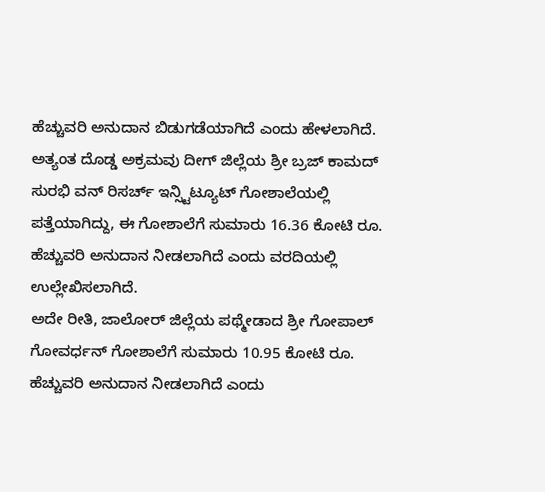ಹೆಚ್ಚುವರಿ ಅನುದಾನ ಬಿಡುಗಡೆಯಾಗಿದೆ ಎಂದು ಹೇಳಲಾಗಿದೆ.
ಅತ್ಯಂತ ದೊಡ್ಡ ಅಕ್ರಮವು ದೀಗ್ ಜಿಲ್ಲೆಯ ಶ್ರೀ ಬ್ರಜ್ ಕಾಮದ್ ಸುರಭಿ ವನ್ ರಿಸರ್ಚ್ ಇನ್ಸ್ಟಿಟ್ಯೂಟ್ ಗೋಶಾಲೆಯಲ್ಲಿ ಪತ್ತೆಯಾಗಿದ್ದು, ಈ ಗೋಶಾಲೆಗೆ ಸುಮಾರು 16.36 ಕೋಟಿ ರೂ. ಹೆಚ್ಚುವರಿ ಅನುದಾನ ನೀಡಲಾಗಿದೆ ಎಂದು ವರದಿಯಲ್ಲಿ ಉಲ್ಲೇಖಿಸಲಾಗಿದೆ.
ಅದೇ ರೀತಿ, ಜಾಲೋರ್ ಜಿಲ್ಲೆಯ ಪಥ್ಮೇಡಾದ ಶ್ರೀ ಗೋಪಾಲ್ ಗೋವರ್ಧನ್ ಗೋಶಾಲೆಗೆ ಸುಮಾರು 10.95 ಕೋಟಿ ರೂ. ಹೆಚ್ಚುವರಿ ಅನುದಾನ ನೀಡಲಾಗಿದೆ ಎಂದು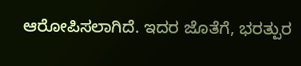ಆರೋಪಿಸಲಾಗಿದೆ. ಇದರ ಜೊತೆಗೆ, ಭರತ್ಪುರ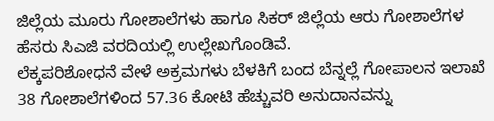ಜಿಲ್ಲೆಯ ಮೂರು ಗೋಶಾಲೆಗಳು ಹಾಗೂ ಸಿಕರ್ ಜಿಲ್ಲೆಯ ಆರು ಗೋಶಾಲೆಗಳ ಹೆಸರು ಸಿಎಜಿ ವರದಿಯಲ್ಲಿ ಉಲ್ಲೇಖಗೊಂಡಿವೆ.
ಲೆಕ್ಕಪರಿಶೋಧನೆ ವೇಳೆ ಅಕ್ರಮಗಳು ಬೆಳಕಿಗೆ ಬಂದ ಬೆನ್ನಲ್ಲೆ ಗೋಪಾಲನ ಇಲಾಖೆ 38 ಗೋಶಾಲೆಗಳಿಂದ 57.36 ಕೋಟಿ ಹೆಚ್ಚುವರಿ ಅನುದಾನವನ್ನು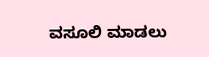ವಸೂಲಿ ಮಾಡಲು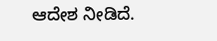ಆದೇಶ ನೀಡಿದೆ.